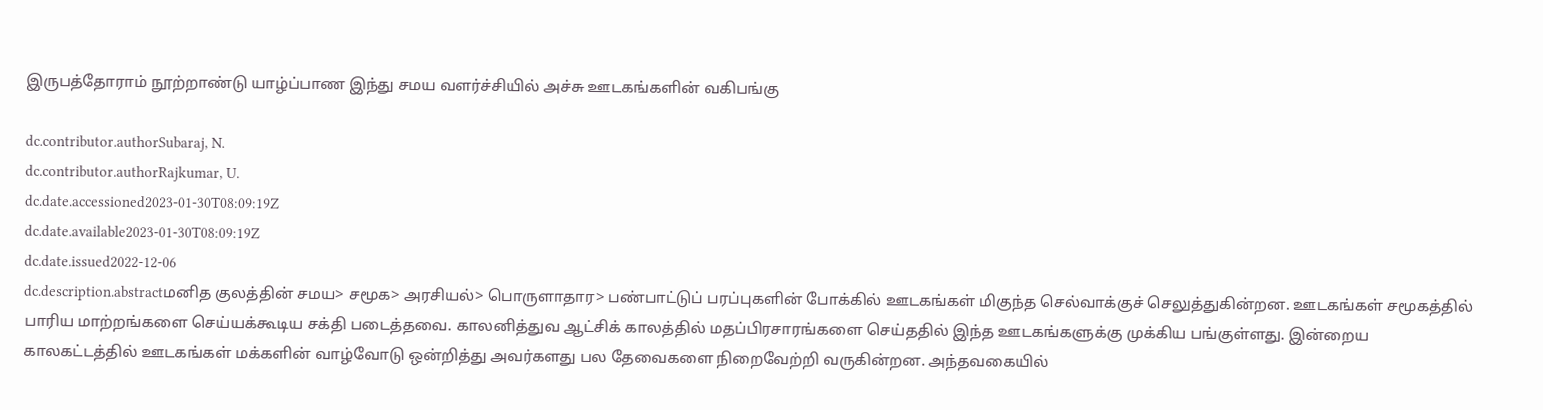இருபத்தோராம் நூற்றாண்டு யாழ்ப்பாண இந்து சமய வளர்ச்சியில் அச்சு ஊடகங்களின் வகிபங்கு

dc.contributor.authorSubaraj, N.
dc.contributor.authorRajkumar, U.
dc.date.accessioned2023-01-30T08:09:19Z
dc.date.available2023-01-30T08:09:19Z
dc.date.issued2022-12-06
dc.description.abstractமனித குலத்தின் சமய> சமூக> அரசியல்> பொருளாதார> பண்பாட்டுப் பரப்புகளின் போக்கில் ஊடகங்கள் மிகுந்த செல்வாக்குச் செலுத்துகின்றன. ஊடகங்கள் சமூகத்தில் பாரிய மாற்றங்களை செய்யக்கூடிய சக்தி படைத்தவை. காலனித்துவ ஆட்சிக் காலத்தில் மதப்பிரசாரங்களை செய்ததில் இந்த ஊடகங்களுக்கு முக்கிய பங்குள்ளது. இன்றைய காலகட்டத்தில் ஊடகங்கள் மக்களின் வாழ்வோடு ஒன்றித்து அவர்களது பல தேவைகளை நிறைவேற்றி வருகின்றன. அந்தவகையில்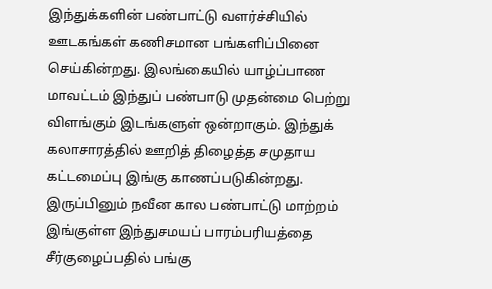இந்துக்களின் பண்பாட்டு வளர்ச்சியில் ஊடகங்கள் கணிசமான பங்களிப்பினை செய்கின்றது. இலங்கையில் யாழ்ப்பாண மாவட்டம் இந்துப் பண்பாடு முதன்மை பெற்று விளங்கும் இடங்களுள் ஒன்றாகும். இந்துக் கலாசாரத்தில் ஊறித் திழைத்த சமுதாய கட்டமைப்பு இங்கு காணப்படுகின்றது. இருப்பினும் நவீன கால பண்பாட்டு மாற்றம் இங்குள்ள இந்துசமயப் பாரம்பரியத்தை சீர்குழைப்பதில் பங்கு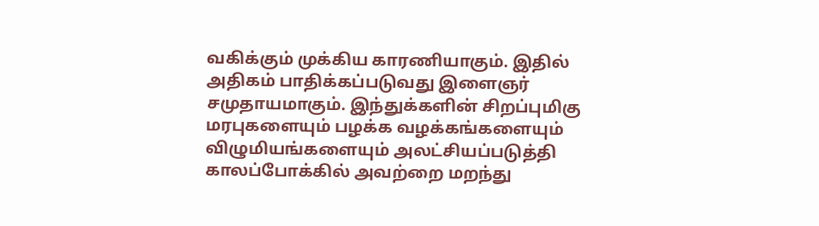வகிக்கும் முக்கிய காரணியாகும். இதில் அதிகம் பாதிக்கப்படுவது இளைஞர் சமுதாயமாகும். இந்துக்களின் சிறப்புமிகு மரபுகளையும் பழக்க வழக்கங்களையும் விழுமியங்களையும் அலட்சியப்படுத்தி காலப்போக்கில் அவற்றை மறந்து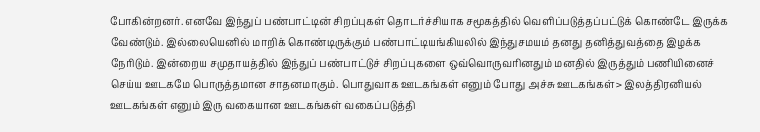போகின்றனர். எனவே இந்துப் பண்பாட்டின் சிறப்புகள் தொடர்ச்சியாக சமூகத்தில் வெளிப்படுத்தப்பட்டுக் கொண்டே இருக்க வேண்டும். இல்லையெனில் மாறிக் கொண்டிருக்கும் பண்பாட்டியங்கியலில் இந்துசமயம் தனது தனித்துவத்தை இழக்க நேரிடும். இன்றைய சமுதாயத்தில் இந்துப் பண்பாட்டுச் சிறப்புகளை ஒவ்வொருவரினதும் மனதில் இருத்தும் பணியினைச் செய்ய ஊடகமே பொருத்தமான சாதனமாகும். பொதுவாக ஊடகங்கள் எனும் போது அச்சு ஊடகங்கள்> இலத்திரனியல் ஊடகங்கள் எனும் இரு வகையான ஊடகங்கள் வகைப்படுத்தி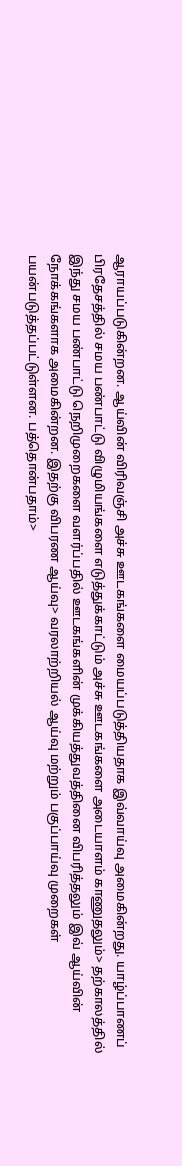ஆராயப்படுகின்றன. ஆய்வின் விரிவஞ்சி அச்சு ஊடகங்களை மையப்படுத்தியதாக இவ்வாய்வு அமைகின்றது. யாழ்ப்பாணப் பிரதேசத்தில் சமய பண்பாட்டு விழுமியங்களை எடுத்துக்காட்டும் அச்சு ஊடகங்களை அடையாளம் காணுதலும்> தற்காலத்தில் இந்து சமய பண்பாட்டு நெறிமுறைகளை வளர்ப்பதில் ஊடகங்களின் முக்கியத்துவத்தினை விபரித்தலும் இவ் ஆய்வின் நோக்கங்களாக அமைகின்றன. இதற்கு விபரண ஆய்வு> வரலாற்றியல் ஆய்வு மற்றும் பகுப்பாய்வு முறைகள் பயன்படுத்தப்பட்டுள்ளன. பத்தொன்பதாம்>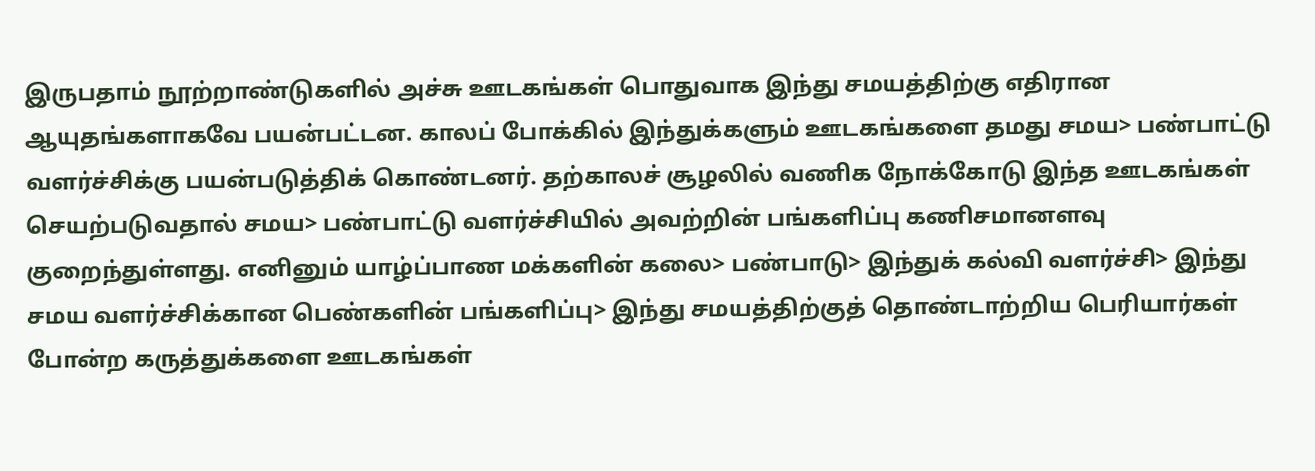இருபதாம் நூற்றாண்டுகளில் அச்சு ஊடகங்கள் பொதுவாக இந்து சமயத்திற்கு எதிரான ஆயுதங்களாகவே பயன்பட்டன. காலப் போக்கில் இந்துக்களும் ஊடகங்களை தமது சமய> பண்பாட்டு வளர்ச்சிக்கு பயன்படுத்திக் கொண்டனர். தற்காலச் சூழலில் வணிக நோக்கோடு இந்த ஊடகங்கள் செயற்படுவதால் சமய> பண்பாட்டு வளர்ச்சியில் அவற்றின் பங்களிப்பு கணிசமானளவு குறைந்துள்ளது. எனினும் யாழ்ப்பாண மக்களின் கலை> பண்பாடு> இந்துக் கல்வி வளர்ச்சி> இந்து சமய வளர்ச்சிக்கான பெண்களின் பங்களிப்பு> இந்து சமயத்திற்குத் தொண்டாற்றிய பெரியார்கள் போன்ற கருத்துக்களை ஊடகங்கள்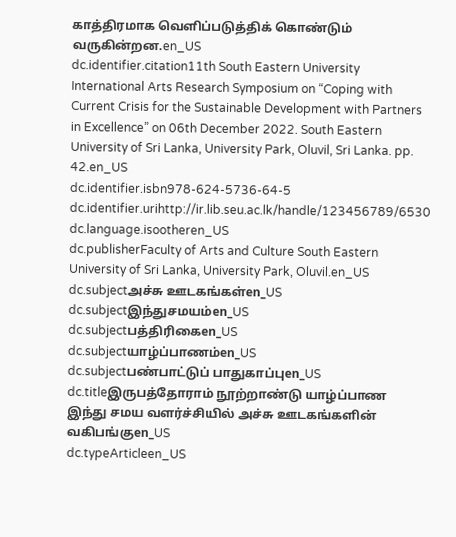காத்திரமாக வெளிப்படுத்திக் கொண்டும் வருகின்றன.en_US
dc.identifier.citation11th South Eastern University International Arts Research Symposium on “Coping with Current Crisis for the Sustainable Development with Partners in Excellence” on 06th December 2022. South Eastern University of Sri Lanka, University Park, Oluvil, Sri Lanka. pp. 42.en_US
dc.identifier.isbn978-624-5736-64-5
dc.identifier.urihttp://ir.lib.seu.ac.lk/handle/123456789/6530
dc.language.isootheren_US
dc.publisherFaculty of Arts and Culture South Eastern University of Sri Lanka, University Park, Oluvil.en_US
dc.subjectஅச்சு ஊடகங்கள்en_US
dc.subjectஇந்துசமயம்en_US
dc.subjectபத்திரிகைen_US
dc.subjectயாழ்ப்பாணம்en_US
dc.subjectபண்பாட்டுப் பாதுகாப்புen_US
dc.titleஇருபத்தோராம் நூற்றாண்டு யாழ்ப்பாண இந்து சமய வளர்ச்சியில் அச்சு ஊடகங்களின் வகிபங்குen_US
dc.typeArticleen_US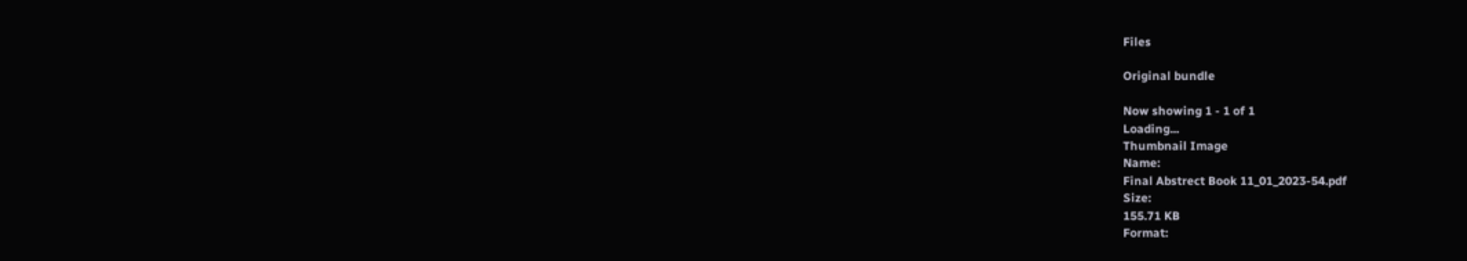Files

Original bundle

Now showing 1 - 1 of 1
Loading...
Thumbnail Image
Name:
Final Abstrect Book 11_01_2023-54.pdf
Size:
155.71 KB
Format: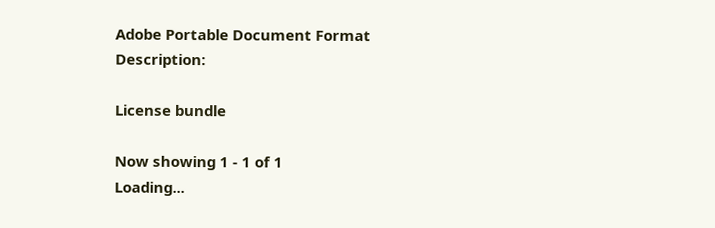Adobe Portable Document Format
Description:

License bundle

Now showing 1 - 1 of 1
Loading...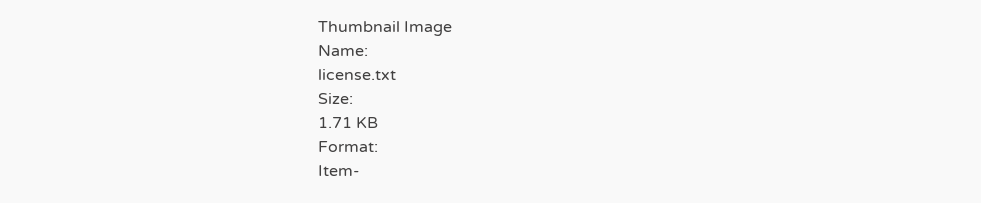Thumbnail Image
Name:
license.txt
Size:
1.71 KB
Format:
Item-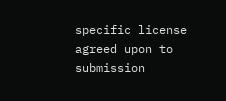specific license agreed upon to submission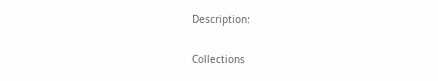Description:

Collections